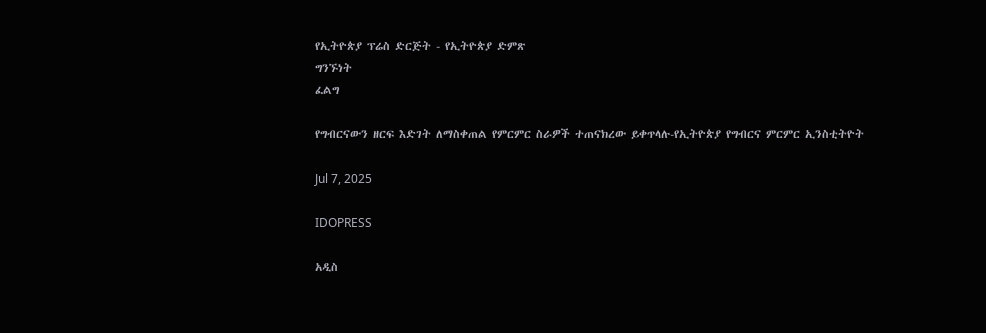የኢትዮጵያ ፕሬስ ድርጅት - የኢትዮጵያ ድምጽ
ግንኙነት
ፈልግ

የግብርናውን ዘርፍ እድገት ለማስቀጠል የምርምር ስራዎች ተጠናክረው ይቀጥላሉ-የኢትዮጵያ የግብርና ምርምር ኢንስቲትዮት

Jul 7, 2025

IDOPRESS

አዲስ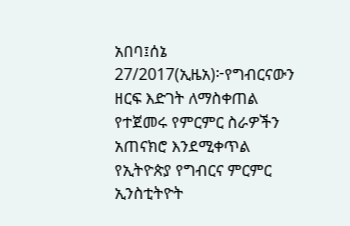አበባ፤ሰኔ 27/2017(ኢዜአ)፦የግብርናውን ዘርፍ እድገት ለማስቀጠል የተጀመሩ የምርምር ስራዎችን አጠናክሮ እንደሚቀጥል የኢትዮጵያ የግብርና ምርምር ኢንስቲትዮት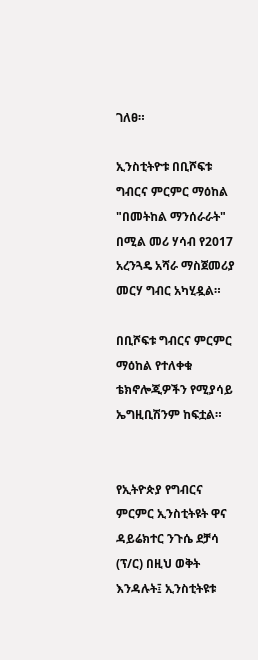ገለፀ።

ኢንስቲትዮቱ በቢሾፍቱ ግብርና ምርምር ማዕከል "በመትከል ማንሰራራት" በሚል መሪ ሃሳብ የ2017 አረንጓዴ አሻራ ማስጀመሪያ መርሃ ግብር አካሂዷል።

በቢሾፍቱ ግብርና ምርምር ማዕከል የተለቀቁ ቴክኖሎጂዎችን የሚያሳይ ኤግዚቢሽንም ከፍቷል።


የኢትዮጵያ የግብርና ምርምር ኢንስቲትዩት ዋና ዳይሬክተር ንጉሴ ደቻሳ (ፕ/ር) በዚህ ወቅት እንዳሉት፤ ኢንስቲትዩቱ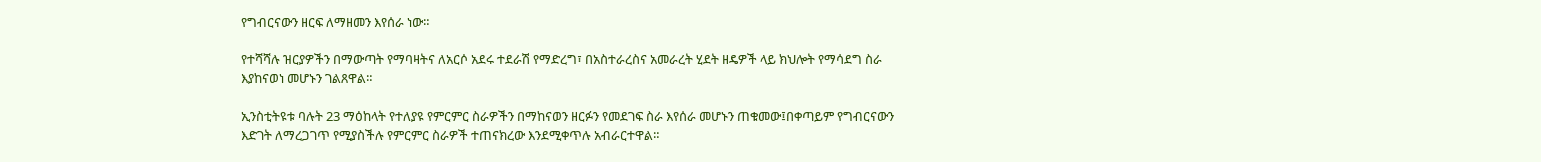የግብርናውን ዘርፍ ለማዘመን እየሰራ ነው።

የተሻሻሉ ዝርያዎችን በማውጣት የማባዛትና ለአርሶ አደሩ ተደራሽ የማድረግ፣ በአስተራረስና አመራረት ሂደት ዘዴዎች ላይ ክህሎት የማሳደግ ስራ እያከናወነ መሆኑን ገልጸዋል።

ኢንስቲትዩቱ ባሉት 23 ማዕከላት የተለያዩ የምርምር ስራዎችን በማከናወን ዘርፉን የመደገፍ ስራ እየሰራ መሆኑን ጠቁመው፤በቀጣይም የግብርናውን እድገት ለማረጋገጥ የሚያስችሉ የምርምር ስራዎች ተጠናክረው እንደሚቀጥሉ አብራርተዋል።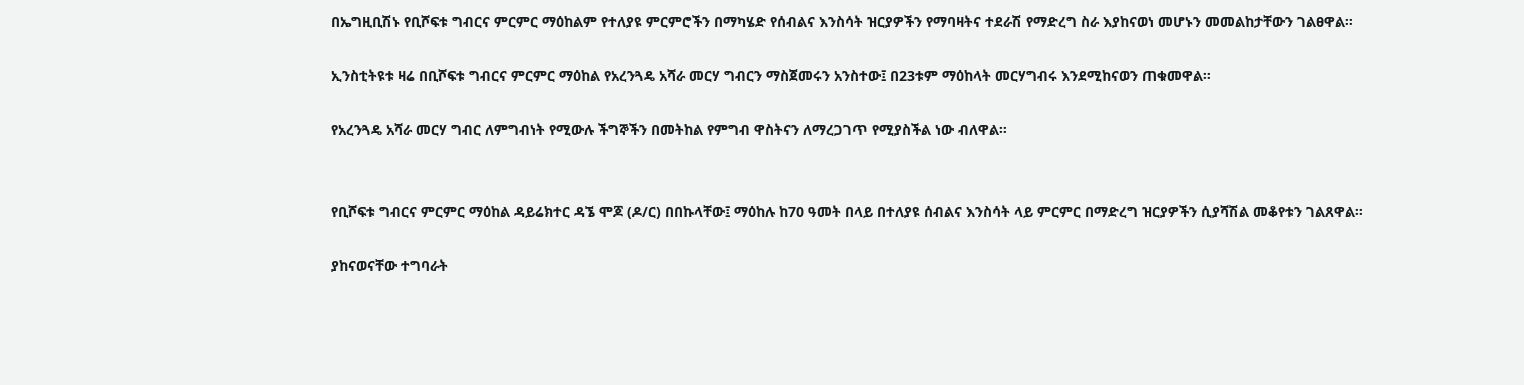በኤግዚቢሽኑ የቢሾፍቱ ግብርና ምርምር ማዕከልም የተለያዩ ምርምሮችን በማካሄድ የሰብልና እንስሳት ዝርያዎችን የማባዛትና ተደራሽ የማድረግ ስራ እያከናወነ መሆኑን መመልከታቸውን ገልፀዋል።

ኢንስቲትዩቱ ዛሬ በቢሾፍቱ ግብርና ምርምር ማዕከል የአረንጓዴ አሻራ መርሃ ግብርን ማስጀመሩን አንስተው፤ በ23ቱም ማዕከላት መርሃግብሩ እንደሚከናወን ጠቁመዋል።

የአረንጓዴ አሻራ መርሃ ግብር ለምግብነት የሚውሉ ችግኞችን በመትከል የምግብ ዋስትናን ለማረጋገጥ የሚያስችል ነው ብለዋል።


የቢሾፍቱ ግብርና ምርምር ማዕከል ዳይሬክተር ዳኜ ሞጆ (ዶ/ር) በበኩላቸው፤ ማዕከሉ ከ70 ዓመት በላይ በተለያዩ ሰብልና እንስሳት ላይ ምርምር በማድረግ ዝርያዎችን ሲያሻሽል መቆየቱን ገልጸዋል።

ያከናወናቸው ተግባራት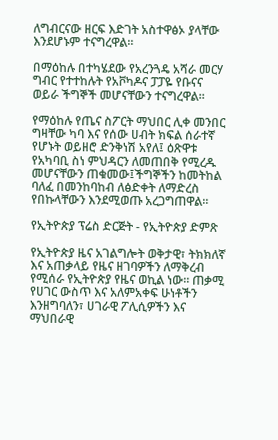ለግብርናው ዘርፍ እድገት አስተዋፅኦ ያላቸው እንደሆኑም ተናግረዋል።

በማዕከሉ በተካሄደው የአረንጓዴ አሻራ መርሃ ግብር የተተከሉት የአቮካዶና ፓፓዬ የቡናና ወይራ ችግኞች መሆናቸውን ተናግረዋል።

የማዕከሉ የጤና ስፖርት ማህበር ሊቀ መንበር ግዛቸው ካባ እና የሰው ሀብት ክፍል ሰራተኛ የሆኑት ወይዘሮ ድንቅነሽ አየለ፤ ዕጽዋቱ የአካባቢ ስነ ምህዳርን ለመጠበቅ የሚረዱ መሆናቸውን ጠቁመው፤ችግኞችን ከመትከል ባለፈ በመንከባከብ ለፅድቀት ለማድረስ የበኩላቸውን እንደሚወጡ አረጋግጠዋል።

የኢትዮጵያ ፕሬስ ድርጅት - የኢትዮጵያ ድምጽ

የኢትዮጵያ ዜና አገልግሎት ወቅታዊ፣ ትክክለኛ እና አጠቃላይ የዜና ዘገባዎችን ለማቅረብ የሚሰራ የኢትዮጵያ የዜና ወኪል ነው። ጠቃሚ የሀገር ውስጥ እና አለምአቀፍ ሁነቶችን እንዘግባለን፣ ሀገራዊ ፖሊሲዎችን እና ማህበራዊ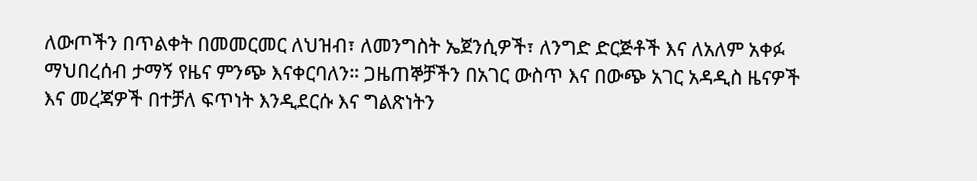ለውጦችን በጥልቀት በመመርመር ለህዝብ፣ ለመንግስት ኤጀንሲዎች፣ ለንግድ ድርጅቶች እና ለአለም አቀፉ ማህበረሰብ ታማኝ የዜና ምንጭ እናቀርባለን። ጋዜጠኞቻችን በአገር ውስጥ እና በውጭ አገር አዳዲስ ዜናዎች እና መረጃዎች በተቻለ ፍጥነት እንዲደርሱ እና ግልጽነትን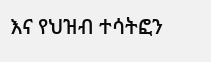እና የህዝብ ተሳትፎን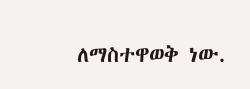ለማስተዋወቅ ነው.